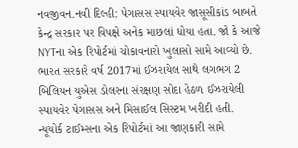નવજીવન.નવી દિલ્હી: પેગાસસ સ્પાયવેર જાસૂસીકાંડ બાબતે કેન્દ્ર સરકાર પર વિપક્ષે અનેક માછલાં ધોયા હતા. જો કે આજે NYTના એક રિપોર્ટમાં ચોકાવનારો ખુલાસો સામે આવ્યો છે. ભારત સરકારે વર્ષ 2017માં ઈઝરાયેલ સાથે લગભગ 2 બિલિયન યુએસ ડોલરના સંરક્ષણ સોદા હેઠળ ઈઝરાયેલી સ્પાયવેર પેગાસસ અને મિસાઈલ સિસ્ટમ ખરીદી હતી.
ન્યૂયોર્ક ટાઈમ્સના એક રિપોર્ટમાં આ જાણકારી સામે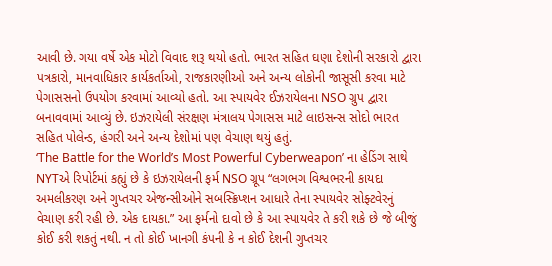આવી છે. ગયા વર્ષે એક મોટો વિવાદ શરૂ થયો હતો. ભારત સહિત ઘણા દેશોની સરકારો દ્વારા પત્રકારો, માનવાધિકાર કાર્યકર્તાઓ, રાજકારણીઓ અને અન્ય લોકોની જાસૂસી કરવા માટે પેગાસસનો ઉપયોગ કરવામાં આવ્યો હતો. આ સ્પાયવેર ઈઝરાયેલના NSO ગ્રુપ દ્વારા બનાવવામાં આવ્યું છે. ઇઝરાયેલી સંરક્ષણ મંત્રાલય પેગાસસ માટે લાઇસન્સ સોદો ભારત સહિત પોલેન્ડ, હંગરી અને અન્ય દેશોમાં પણ વેચાણ થયું હતું.
‘The Battle for the World’s Most Powerful Cyberweapon’ ના હેડિંગ સાથે NYTએ રિપોર્ટમાં કહ્યું છે કે ઇઝરાયેલની ફર્મ NSO ગ્રૂપ “લગભગ વિશ્વભરની કાયદા અમલીકરણ અને ગુપ્તચર એજન્સીઓને સબસ્ક્રિપ્શન આધારે તેના સ્પાયવેર સોફ્ટવેરનું વેચાણ કરી રહી છે. એક દાયકા.” આ ફર્મનો દાવો છે કે આ સ્પાયવેર તે કરી શકે છે જે બીજું કોઈ કરી શકતું નથી. ન તો કોઈ ખાનગી કંપની કે ન કોઈ દેશની ગુપ્તચર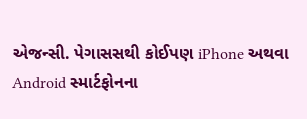એજન્સી. પેગાસસથી કોઈપણ iPhone અથવા Android સ્માર્ટફોનના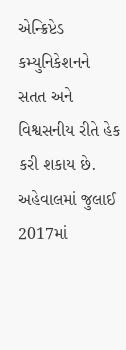એન્ક્રિપ્ટેડ કમ્યુનિકેશનને સતત અને વિશ્વસનીય રીતે હેક કરી શકાય છે. અહેવાલમાં જુલાઈ 2017માં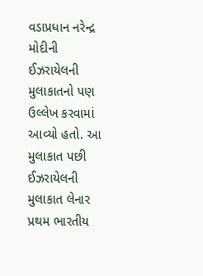વડાપ્રધાન નરેન્દ્ર મોદીની ઈઝરાયેલની મુલાકાતનો પણ ઉલ્લેખ કરવામાં આવ્યો હતો. આ મુલાકાત પછી ઈઝરાયેલની મુલાકાત લેનાર પ્રથમ ભારતીય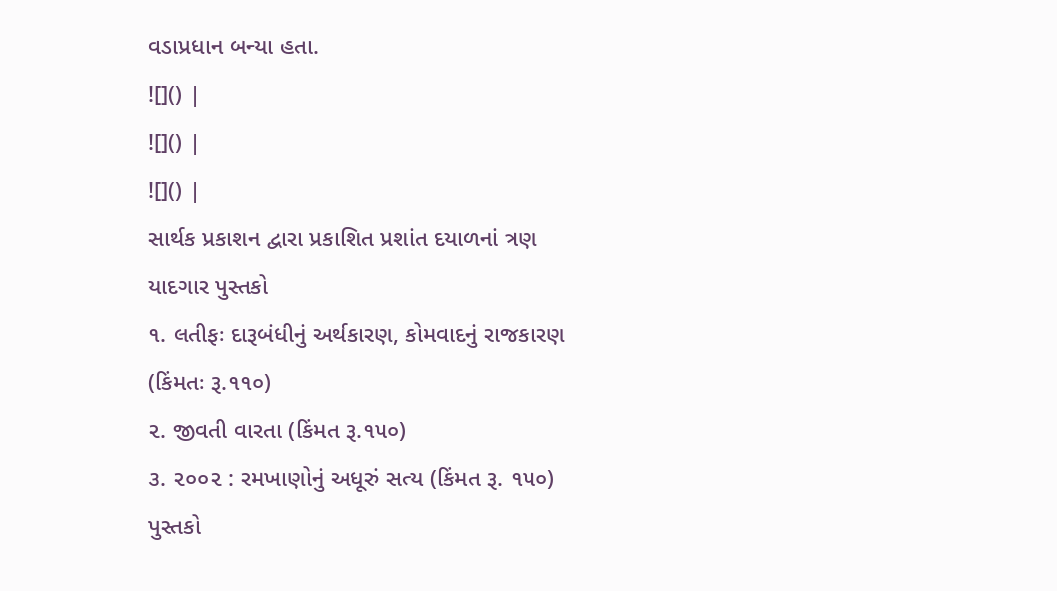વડાપ્રધાન બન્યા હતા.
![]() |
![]() |
![]() |
સાર્થક પ્રકાશન દ્વારા પ્રકાશિત પ્રશાંત દયાળનાં ત્રણ યાદગાર પુસ્તકો
૧. લતીફઃ દારૂબંધીનું અર્થકારણ, કોમવાદનું રાજકારણ (કિંમતઃ રૂ.૧૧૦)
૨. જીવતી વારતા (કિંમત રૂ.૧૫૦)
૩. ૨૦૦૨ : રમખાણોનું અધૂરું સત્ય (કિંમત રૂ. ૧૫૦)
પુસ્તકો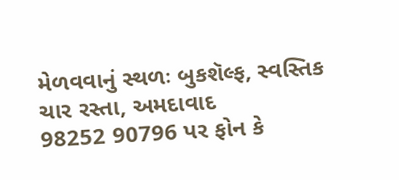મેળવવાનું સ્થળઃ બુકશૅલ્ફ, સ્વસ્તિક ચાર રસ્તા, અમદાવાદ
98252 90796 પર ફોન કે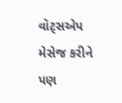વૉટ્સએપ મેસેજ કરીને પણ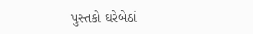પુસ્તકો ઘરેબેઠાં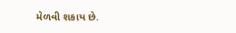મેળવી શકાય છે.